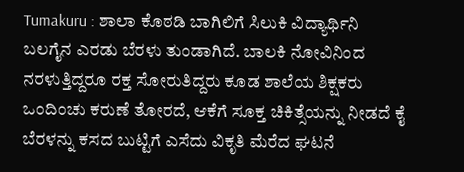Tumakuru : ಶಾಲಾ ಕೊಠಡಿ ಬಾಗಿಲಿಗೆ ಸಿಲುಕಿ ವಿದ್ಯಾರ್ಥಿನಿ ಬಲಗೈನ ಎರಡು ಬೆರಳು ತುಂಡಾಗಿದೆ. ಬಾಲಕಿ ನೋವಿನಿಂದ ನರಳುತ್ತಿದ್ದರೂ ರಕ್ತ ಸೋರುತಿದ್ದರು ಕೂಡ ಶಾಲೆಯ ಶಿಕ್ಷಕರು ಒಂದಿಂಚು ಕರುಣೆ ತೋರದೆ, ಆಕೆಗೆ ಸೂಕ್ತ ಚಿಕಿತ್ಸೆಯನ್ನು ನೀಡದೆ ಕೈ ಬೆರಳನ್ನು ಕಸದ ಬುಟ್ಟಿಗೆ ಎಸೆದು ವಿಕೃತಿ ಮೆರೆದ ಘಟನೆ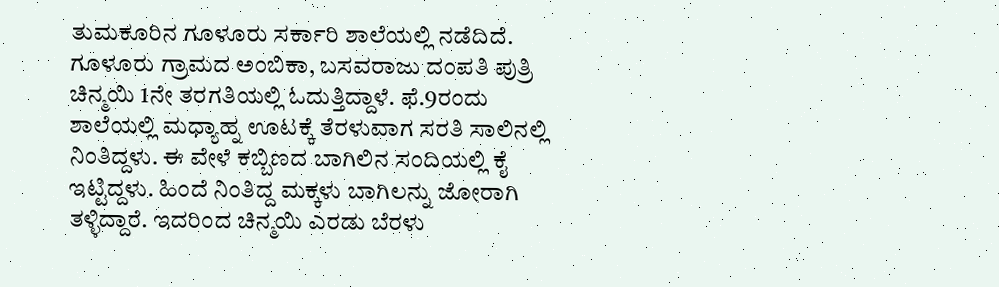ತುಮಕೂರಿನ ಗೂಳೂರು ಸರ್ಕಾರಿ ಶಾಲೆಯಲ್ಲಿ ನಡೆದಿದೆ.
ಗೂಳೂರು ಗ್ರಾಮದ ಅಂಬಿಕಾ, ಬಸವರಾಜು ದಂಪತಿ ಪುತ್ರಿ ಚಿನ್ಮಯಿ 1ನೇ ತರಗತಿಯಲ್ಲಿ ಓದುತ್ತಿದ್ದಾಳೆ. ಫೆ.9ರಂದು ಶಾಲೆಯಲ್ಲಿ ಮಧ್ಯಾಹ್ನ ಊಟಕ್ಕೆ ತೆರಳುವಾಗ ಸರತಿ ಸಾಲಿನಲ್ಲಿ ನಿಂತಿದ್ದಳು. ಈ ವೇಳೆ ಕಬ್ಬಿಣದ ಬಾಗಿಲಿನ ಸಂದಿಯಲ್ಲಿ ಕೈ ಇಟ್ಟಿದ್ದಳು. ಹಿಂದೆ ನಿಂತಿದ್ದ ಮಕ್ಕಳು ಬಾಗಿಲನ್ನು ಜೋರಾಗಿ ತಳ್ಳಿದ್ದಾರೆ. ಇದರಿಂದ ಚಿನ್ಮಯಿ ಎರಡು ಬೆರಳು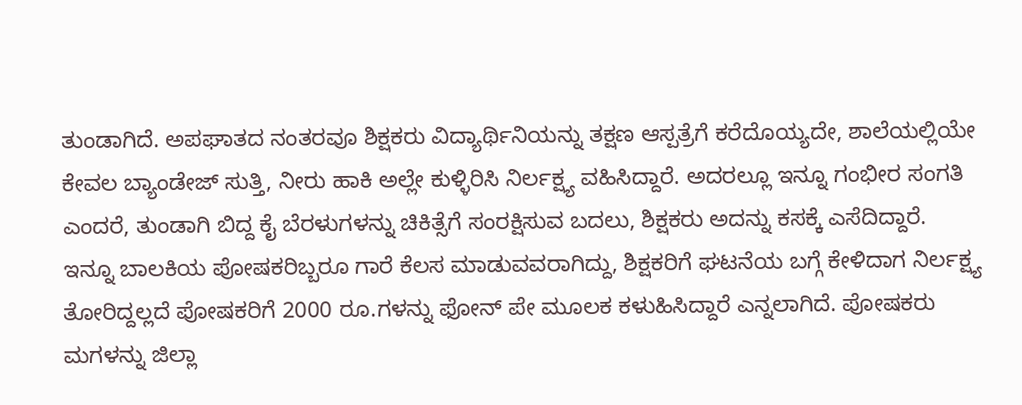ತುಂಡಾಗಿದೆ. ಅಪಘಾತದ ನಂತರವೂ ಶಿಕ್ಷಕರು ವಿದ್ಯಾರ್ಥಿನಿಯನ್ನು ತಕ್ಷಣ ಆಸ್ಪತ್ರೆಗೆ ಕರೆದೊಯ್ಯದೇ, ಶಾಲೆಯಲ್ಲಿಯೇ ಕೇವಲ ಬ್ಯಾಂಡೇಜ್ ಸುತ್ತಿ, ನೀರು ಹಾಕಿ ಅಲ್ಲೇ ಕುಳ್ಳಿರಿಸಿ ನಿರ್ಲಕ್ಷ್ಯ ವಹಿಸಿದ್ದಾರೆ. ಅದರಲ್ಲೂ ಇನ್ನೂ ಗಂಭೀರ ಸಂಗತಿ ಎಂದರೆ, ತುಂಡಾಗಿ ಬಿದ್ದ ಕೈ ಬೆರಳುಗಳನ್ನು ಚಿಕಿತ್ಸೆಗೆ ಸಂರಕ್ಷಿಸುವ ಬದಲು, ಶಿಕ್ಷಕರು ಅದನ್ನು ಕಸಕ್ಕೆ ಎಸೆದಿದ್ದಾರೆ.
ಇನ್ನೂ ಬಾಲಕಿಯ ಪೋಷಕರಿಬ್ಬರೂ ಗಾರೆ ಕೆಲಸ ಮಾಡುವವರಾಗಿದ್ದು, ಶಿಕ್ಷಕರಿಗೆ ಘಟನೆಯ ಬಗ್ಗೆ ಕೇಳಿದಾಗ ನಿರ್ಲಕ್ಷ್ಯ ತೋರಿದ್ದಲ್ಲದೆ ಪೋಷಕರಿಗೆ 2000 ರೂ.ಗಳನ್ನು ಫೋನ್ ಪೇ ಮೂಲಕ ಕಳುಹಿಸಿದ್ದಾರೆ ಎನ್ನಲಾಗಿದೆ. ಪೋಷಕರು ಮಗಳನ್ನು ಜಿಲ್ಲಾ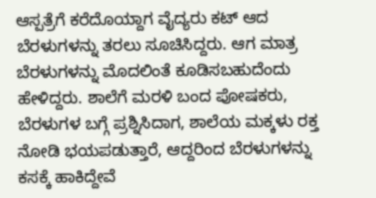ಆಸ್ಪತ್ರೆಗೆ ಕರೆದೊಯ್ದಾಗ ವೈದ್ಯರು ಕಟ್ ಆದ ಬೆರಳುಗಳನ್ನು ತರಲು ಸೂಚಿಸಿದ್ದರು. ಆಗ ಮಾತ್ರ ಬೆರಳುಗಳನ್ನು ಮೊದಲಿಂತೆ ಕೂಡಿಸಬಹುದೆಂದು ಹೇಳಿದ್ದರು. ಶಾಲೆಗೆ ಮರಳಿ ಬಂದ ಪೋಷಕರು, ಬೆರಳುಗಳ ಬಗ್ಗೆ ಪ್ರಶ್ನಿಸಿದಾಗ, ಶಾಲೆಯ ಮಕ್ಕಳು ರಕ್ತ ನೋಡಿ ಭಯಪಡುತ್ತಾರೆ, ಆದ್ದರಿಂದ ಬೆರಳುಗಳನ್ನು ಕಸಕ್ಕೆ ಹಾಕಿದ್ದೇವೆ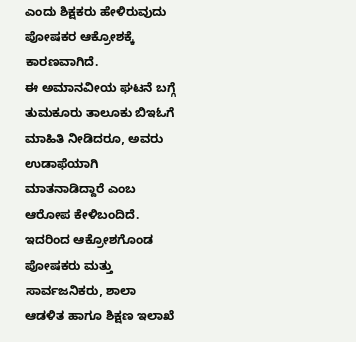ಎಂದು ಶಿಕ್ಷಕರು ಹೇಳಿರುವುದು ಪೋಷಕರ ಆಕ್ರೋಶಕ್ಕೆ ಕಾರಣವಾಗಿದೆ.
ಈ ಅಮಾನವೀಯ ಘಟನೆ ಬಗ್ಗೆ ತುಮಕೂರು ತಾಲೂಕು ಬಿಇಓಗೆ ಮಾಹಿತಿ ನೀಡಿದರೂ, ಅವರು ಉಡಾಫೆಯಾಗಿ ಮಾತನಾಡಿದ್ದಾರೆ ಎಂಬ ಆರೋಪ ಕೇಳಿಬಂದಿದೆ. ಇದರಿಂದ ಆಕ್ರೋಶಗೊಂಡ ಪೋಷಕರು ಮತ್ತು ಸಾರ್ವಜನಿಕರು, ಶಾಲಾ ಆಡಳಿತ ಹಾಗೂ ಶಿಕ್ಷಣ ಇಲಾಖೆ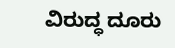ವಿರುದ್ಧ ದೂರು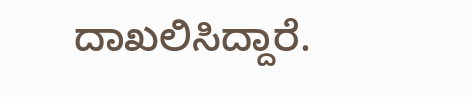ದಾಖಲಿಸಿದ್ದಾರೆ.